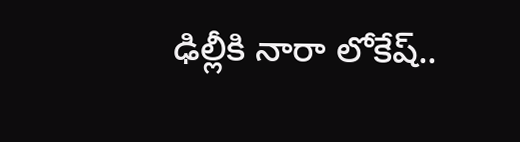ఢిల్లీకి నారా లోకేష్..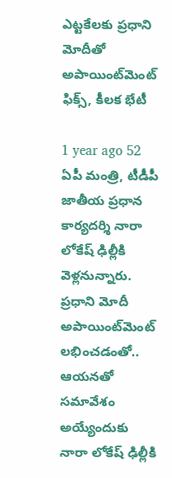ఎట్టకేలకు ప్రధాని మోదీతో అపాయింట్‌మెంట్ ఫిక్స్, కీలక భేటీ

1 year ago 52
ఏపీ మంత్రి, టీడీపీ జాతీయ ప్రధాన కార్యదర్శి నారా లోకేష్ ఢిల్లీకి వెళ్లనున్నారు. ప్రధాని మోదీ అపాయింట్‌మెంట్ లభించడంతో.. ఆయనతో సమావేశం అయ్యేందుకు నారా లోకేష్ ఢిల్లీకి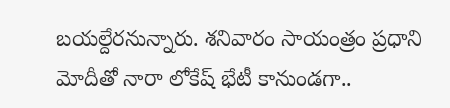బయల్దేరనున్నారు. శనివారం సాయంత్రం ప్రధాని మోదీతో నారా లోకేష్ భేటీ కానుండగా..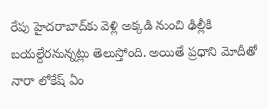రేపు హైదరాబాద్‌కు వెళ్లి అక్కడి నుంచి ఢిల్లీకి బయల్దేరనున్నట్లు తెలుస్తోంది. అయితే ప్రధాని మోదీతో నారా లోకేష్ ఏం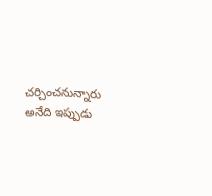చర్చించనున్నారు అనేది ఇప్పుడు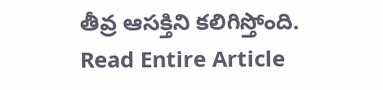తీవ్ర ఆసక్తిని కలిగిస్తోంది.
Read Entire Article